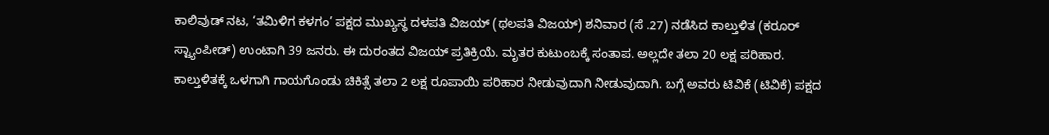ಕಾಲಿವುಡ್ ನಟ, ‘ತಮಿಳಿಗ ಕಳಗಂ’ ಪಕ್ಷದ ಮುಖ್ಯಸ್ಥ ದಳಪತಿ ವಿಜಯ್ (ಥಲಪತಿ ವಿಜಯ್) ಶನಿವಾರ (ಸೆ .27) ನಡೆಸಿದ ಕಾಲ್ತುಳಿತ (ಕರೂರ್ ಸ್ಟ್ಯಾಂಪೀಡ್) ಉಂಟಾಗಿ 39 ಜನರು. ಈ ದುರಂತದ ವಿಜಯ್ ಪ್ರತಿಕ್ರಿಯೆ. ಮೃತರ ಕುಟುಂಬಕ್ಕೆ ಸಂತಾಪ. ಅಲ್ಲದೇ ತಲಾ 20 ಲಕ್ಷ ಪರಿಹಾರ. ಕಾಲ್ತುಳಿತಕ್ಕೆ ಒಳಗಾಗಿ ಗಾಯಗೊಂಡು ಚಿಕಿತ್ಸೆ ತಲಾ 2 ಲಕ್ಷ ರೂಪಾಯಿ ಪರಿಹಾರ ನೀಡುವುದಾಗಿ ನೀಡುವುದಾಗಿ. ಬಗ್ಗೆ ಅವರು ಟಿವಿಕೆ (ಟಿವಿಕೆ) ಪಕ್ಷದ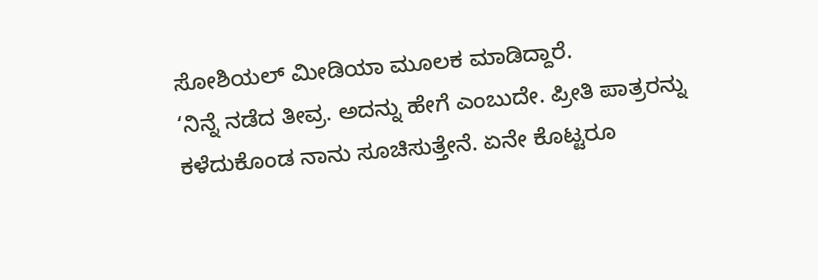ಸೋಶಿಯಲ್ ಮೀಡಿಯಾ ಮೂಲಕ ಮಾಡಿದ್ದಾರೆ.
‘ನಿನ್ನೆ ನಡೆದ ತೀವ್ರ. ಅದನ್ನು ಹೇಗೆ ಎಂಬುದೇ. ಪ್ರೀತಿ ಪಾತ್ರರನ್ನು ಕಳೆದುಕೊಂಡ ನಾನು ಸೂಚಿಸುತ್ತೇನೆ. ಏನೇ ಕೊಟ್ಟರೂ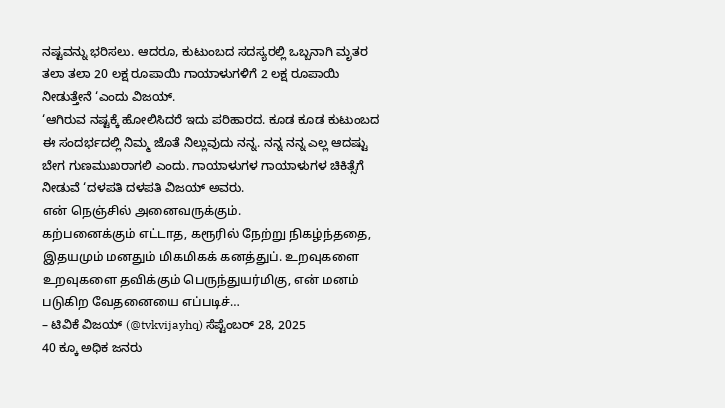ನಷ್ಟವನ್ನು ಭರಿಸಲು. ಆದರೂ, ಕುಟುಂಬದ ಸದಸ್ಯರಲ್ಲಿ ಒಬ್ಬನಾಗಿ ಮೃತರ ತಲಾ ತಲಾ 20 ಲಕ್ಷ ರೂಪಾಯಿ ಗಾಯಾಳುಗಳಿಗೆ 2 ಲಕ್ಷ ರೂಪಾಯಿ ನೀಡುತ್ತೇನೆ ‘ಎಂದು ವಿಜಯ್.
‘ಆಗಿರುವ ನಷ್ಟಕ್ಕೆ ಹೋಲಿಸಿದರೆ ಇದು ಪರಿಹಾರದ. ಕೂಡ ಕೂಡ ಕುಟುಂಬದ ಈ ಸಂದರ್ಭದಲ್ಲಿ ನಿಮ್ಮ ಜೊತೆ ನಿಲ್ಲುವುದು ನನ್ನ. ನನ್ನ ನನ್ನ ಎಲ್ಲ ಆದಷ್ಟು ಬೇಗ ಗುಣಮುಖರಾಗಲಿ ಎಂದು. ಗಾಯಾಳುಗಳ ಗಾಯಾಳುಗಳ ಚಿಕಿತ್ಸೆಗೆ ನೀಡುವೆ ‘ದಳಪತಿ ದಳಪತಿ ವಿಜಯ್ ಅವರು.
என் நெஞ்சில் அனைவருக்கும்.
கற்பனைக்கும் எட்டாத, கரூரில் நேற்று நிகழ்ந்ததை, இதயமும் மனதும் மிகமிகக் கனத்துப். உறவுகளை உறவுகளை தவிக்கும் பெருந்துயர்மிகு, என் மனம் படுகிற வேதனையை எப்படிச்…
– ಟಿವಿಕೆ ವಿಜಯ್ (@tvkvijayhq) ಸೆಪ್ಟೆಂಬರ್ 28, 2025
40 ಕ್ಕೂ ಅಧಿಕ ಜನರು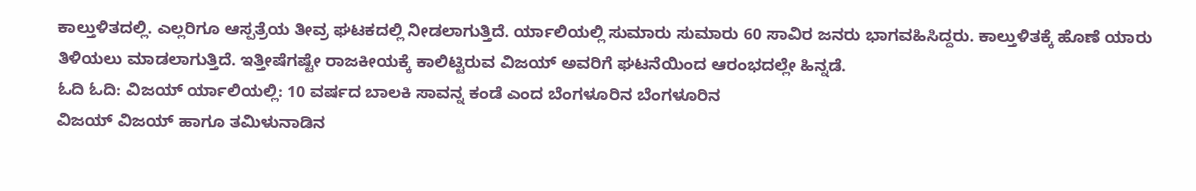ಕಾಲ್ತುಳಿತದಲ್ಲಿ. ಎಲ್ಲರಿಗೂ ಆಸ್ಪತ್ರೆಯ ತೀವ್ರ ಘಟಕದಲ್ಲಿ ನೀಡಲಾಗುತ್ತಿದೆ. ರ್ಯಾಲಿಯಲ್ಲಿ ಸುಮಾರು ಸುಮಾರು 60 ಸಾವಿರ ಜನರು ಭಾಗವಹಿಸಿದ್ದರು. ಕಾಲ್ತುಳಿತಕ್ಕೆ ಹೊಣೆ ಯಾರು ತಿಳಿಯಲು ಮಾಡಲಾಗುತ್ತಿದೆ. ಇತ್ತೀಷೆಗಷ್ಟೇ ರಾಜಕೀಯಕ್ಕೆ ಕಾಲಿಟ್ಟಿರುವ ವಿಜಯ್ ಅವರಿಗೆ ಘಟನೆಯಿಂದ ಆರಂಭದಲ್ಲೇ ಹಿನ್ನಡೆ.
ಓದಿ ಓದಿ: ವಿಜಯ್ ರ್ಯಾಲಿಯಲ್ಲಿ: 10 ವರ್ಷದ ಬಾಲಕಿ ಸಾವನ್ನ ಕಂಡೆ ಎಂದ ಬೆಂಗಳೂರಿನ ಬೆಂಗಳೂರಿನ
ವಿಜಯ್ ವಿಜಯ್ ಹಾಗೂ ತಮಿಳುನಾಡಿನ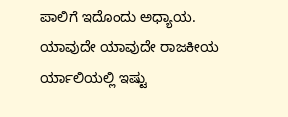ಪಾಲಿಗೆ ಇದೊಂದು ಅಧ್ಯಾಯ. ಯಾವುದೇ ಯಾವುದೇ ರಾಜಕೀಯ ರ್ಯಾಲಿಯಲ್ಲಿ ಇಷ್ಟು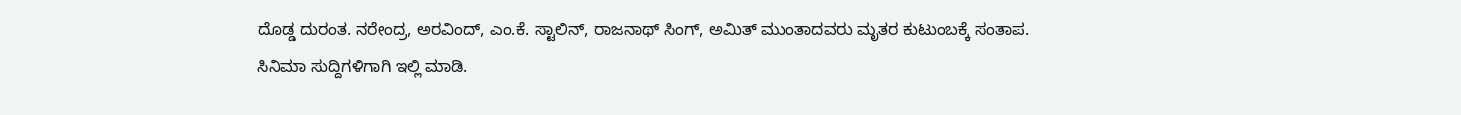ದೊಡ್ಡ ದುರಂತ. ನರೇಂದ್ರ, ಅರವಿಂದ್, ಎಂ.ಕೆ. ಸ್ಟಾಲಿನ್, ರಾಜನಾಥ್ ಸಿಂಗ್, ಅಮಿತ್ ಮುಂತಾದವರು ಮೃತರ ಕುಟುಂಬಕ್ಕೆ ಸಂತಾಪ.
ಸಿನಿಮಾ ಸುದ್ದಿಗಳಿಗಾಗಿ ಇಲ್ಲಿ ಮಾಡಿ.